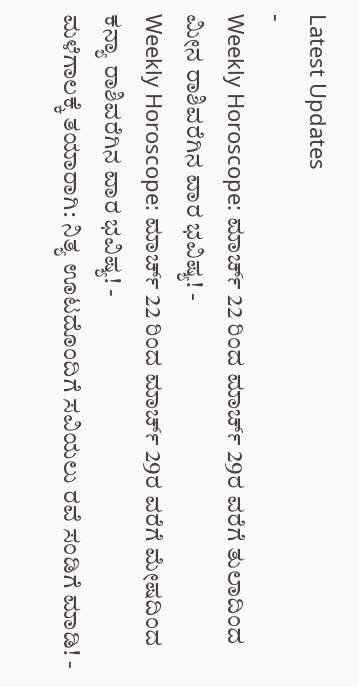Latest Updates
-
Weekly Horoscope: ಮಾರ್ಚ್ 22 ರಿಂದ ಮಾರ್ಚ್ 29ರ ವರೆಗೆ ತುಲಾದಿಂದ ಮೀನ ರಾಶಿವರೆಗಿನ ವಾರ ಭವಿಷ್ಯ! -
Weekly Horoscope: ಮಾರ್ಚ್ 22 ರಿಂದ ಮಾರ್ಚ್ 29ರ ವರೆಗೆ ಮೇಷದಿಂದ ಕನ್ಯಾ ರಾಶಿವರೆಗಿನ ವಾರ ಭವಿಷ್ಯ! -
ಮಳೆಗಾಲಕ್ಕೆ ತಯಾರಾಗಿ: ನಿತ್ಯ ಊಟದೊಂದಿಗೆ ಸವಿಯಲು ರವೆ ಸಂಡಿಗೆ ಮಾಡಿ! -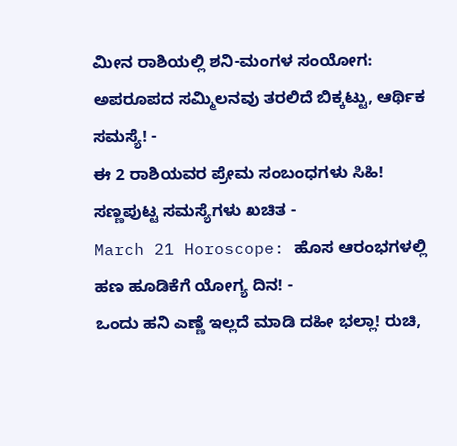ಮೀನ ರಾಶಿಯಲ್ಲಿ ಶನಿ-ಮಂಗಳ ಸಂಯೋಗ: ಅಪರೂಪದ ಸಮ್ಮಿಲನವು ತರಲಿದೆ ಬಿಕ್ಕಟ್ಟು, ಆರ್ಥಿಕ ಸಮಸ್ಯೆ! -
ಈ 2 ರಾಶಿಯವರ ಪ್ರೇಮ ಸಂಬಂಧಗಳು ಸಿಹಿ! ಸಣ್ಣಪುಟ್ಟ ಸಮಸ್ಯೆಗಳು ಖಚಿತ -
March 21 Horoscope: ಹೊಸ ಆರಂಭಗಳಲ್ಲಿ ಹಣ ಹೂಡಿಕೆಗೆ ಯೋಗ್ಯ ದಿನ! -
ಒಂದು ಹನಿ ಎಣ್ಣೆ ಇಲ್ಲದೆ ಮಾಡಿ ದಹೀ ಭಲ್ಲಾ! ರುಚಿ,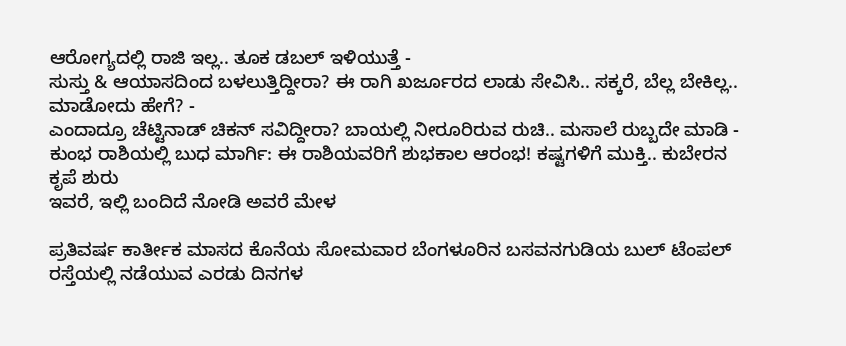ಆರೋಗ್ಯದಲ್ಲಿ ರಾಜಿ ಇಲ್ಲ.. ತೂಕ ಡಬಲ್ ಇಳಿಯುತ್ತೆ -
ಸುಸ್ತು & ಆಯಾಸದಿಂದ ಬಳಲುತ್ತಿದ್ದೀರಾ? ಈ ರಾಗಿ ಖರ್ಜೂರದ ಲಾಡು ಸೇವಿಸಿ.. ಸಕ್ಕರೆ, ಬೆಲ್ಲ ಬೇಕಿಲ್ಲ.. ಮಾಡೋದು ಹೇಗೆ? -
ಎಂದಾದ್ರೂ ಚೆಟ್ಟಿನಾಡ್ ಚಿಕನ್ ಸವಿದ್ದೀರಾ? ಬಾಯಲ್ಲಿ ನೀರೂರಿರುವ ರುಚಿ.. ಮಸಾಲೆ ರುಬ್ಬದೇ ಮಾಡಿ -
ಕುಂಭ ರಾಶಿಯಲ್ಲಿ ಬುಧ ಮಾರ್ಗಿ: ಈ ರಾಶಿಯವರಿಗೆ ಶುಭಕಾಲ ಆರಂಭ! ಕಷ್ಟಗಳಿಗೆ ಮುಕ್ತಿ.. ಕುಬೇರನ ಕೃಪೆ ಶುರು
ಇವರೆ, ಇಲ್ಲಿ ಬಂದಿದೆ ನೋಡಿ ಅವರೆ ಮೇಳ

ಪ್ರತಿವರ್ಷ ಕಾರ್ತೀಕ ಮಾಸದ ಕೊನೆಯ ಸೋಮವಾರ ಬೆಂಗಳೂರಿನ ಬಸವನಗುಡಿಯ ಬುಲ್ ಟೆಂಪಲ್ ರಸ್ತೆಯಲ್ಲಿ ನಡೆಯುವ ಎರಡು ದಿನಗಳ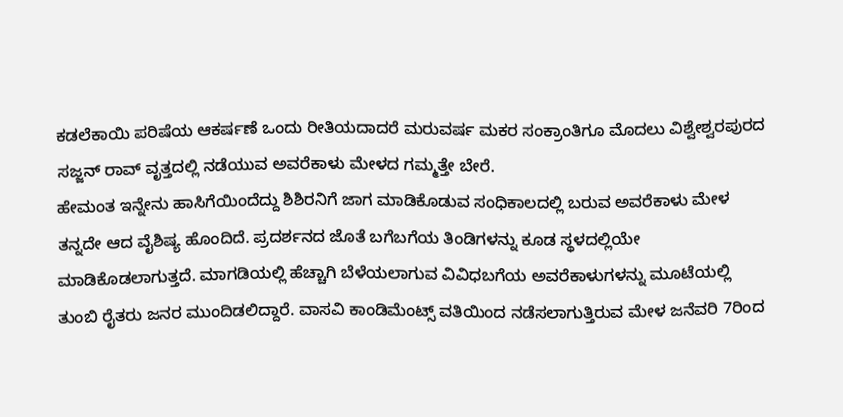ಕಡಲೆಕಾಯಿ ಪರಿಷೆಯ ಆಕರ್ಷಣೆ ಒಂದು ರೀತಿಯದಾದರೆ ಮರುವರ್ಷ ಮಕರ ಸಂಕ್ರಾಂತಿಗೂ ಮೊದಲು ವಿಶ್ವೇಶ್ವರಪುರದ ಸಜ್ಜನ್ ರಾವ್ ವೃತ್ತದಲ್ಲಿ ನಡೆಯುವ ಅವರೆಕಾಳು ಮೇಳದ ಗಮ್ಮತ್ತೇ ಬೇರೆ.
ಹೇಮಂತ ಇನ್ನೇನು ಹಾಸಿಗೆಯಿಂದೆದ್ದು ಶಿಶಿರನಿಗೆ ಜಾಗ ಮಾಡಿಕೊಡುವ ಸಂಧಿಕಾಲದಲ್ಲಿ ಬರುವ ಅವರೆಕಾಳು ಮೇಳ ತನ್ನದೇ ಆದ ವೈಶಿಷ್ಯ ಹೊಂದಿದೆ. ಪ್ರದರ್ಶನದ ಜೊತೆ ಬಗೆಬಗೆಯ ತಿಂಡಿಗಳನ್ನು ಕೂಡ ಸ್ಥಳದಲ್ಲಿಯೇ ಮಾಡಿಕೊಡಲಾಗುತ್ತದೆ. ಮಾಗಡಿಯಲ್ಲಿ ಹೆಚ್ಚಾಗಿ ಬೆಳೆಯಲಾಗುವ ವಿವಿಧಬಗೆಯ ಅವರೆಕಾಳುಗಳನ್ನು ಮೂಟೆಯಲ್ಲಿ ತುಂಬಿ ರೈತರು ಜನರ ಮುಂದಿಡಲಿದ್ದಾರೆ. ವಾಸವಿ ಕಾಂಡಿಮೆಂಟ್ಸ್ ವತಿಯಿಂದ ನಡೆಸಲಾಗುತ್ತಿರುವ ಮೇಳ ಜನೆವರಿ 7ರಿಂದ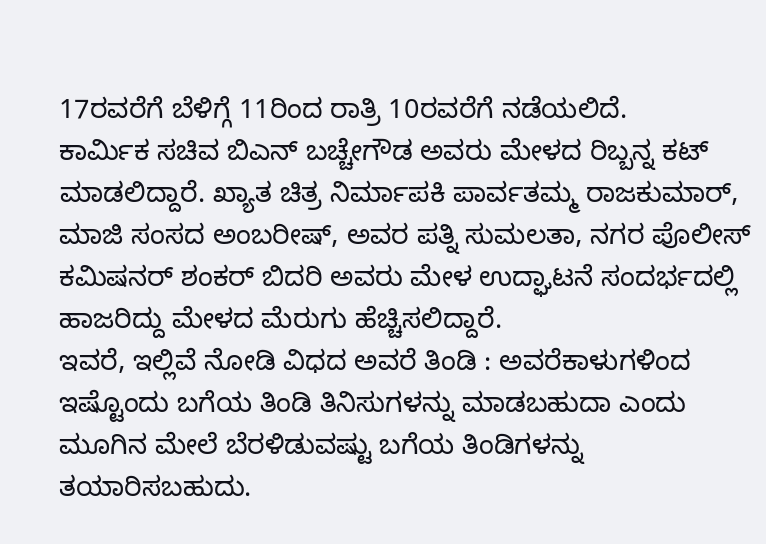17ರವರೆಗೆ ಬೆಳಿಗ್ಗೆ 11ರಿಂದ ರಾತ್ರಿ 10ರವರೆಗೆ ನಡೆಯಲಿದೆ.
ಕಾರ್ಮಿಕ ಸಚಿವ ಬಿಎನ್ ಬಚ್ಚೇಗೌಡ ಅವರು ಮೇಳದ ರಿಬ್ಬನ್ನ ಕಟ್ ಮಾಡಲಿದ್ದಾರೆ. ಖ್ಯಾತ ಚಿತ್ರ ನಿರ್ಮಾಪಕಿ ಪಾರ್ವತಮ್ಮ ರಾಜಕುಮಾರ್, ಮಾಜಿ ಸಂಸದ ಅಂಬರೀಷ್, ಅವರ ಪತ್ನಿ ಸುಮಲತಾ, ನಗರ ಪೊಲೀಸ್ ಕಮಿಷನರ್ ಶಂಕರ್ ಬಿದರಿ ಅವರು ಮೇಳ ಉದ್ಘಾಟನೆ ಸಂದರ್ಭದಲ್ಲಿ ಹಾಜರಿದ್ದು ಮೇಳದ ಮೆರುಗು ಹೆಚ್ಚಿಸಲಿದ್ದಾರೆ.
ಇವರೆ, ಇಲ್ಲಿವೆ ನೋಡಿ ವಿಧದ ಅವರೆ ತಿಂಡಿ : ಅವರೆಕಾಳುಗಳಿಂದ ಇಷ್ಟೊಂದು ಬಗೆಯ ತಿಂಡಿ ತಿನಿಸುಗಳನ್ನು ಮಾಡಬಹುದಾ ಎಂದು ಮೂಗಿನ ಮೇಲೆ ಬೆರಳಿಡುವಷ್ಟು ಬಗೆಯ ತಿಂಡಿಗಳನ್ನು ತಯಾರಿಸಬಹುದು.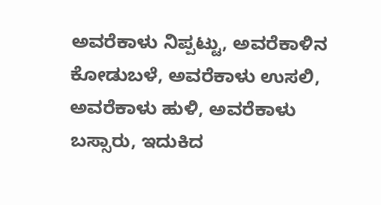ಅವರೆಕಾಳು ನಿಪ್ಪಟ್ಟು, ಅವರೆಕಾಳಿನ ಕೋಡುಬಳೆ, ಅವರೆಕಾಳು ಉಸಲಿ, ಅವರೆಕಾಳು ಹುಳಿ, ಅವರೆಕಾಳು ಬಸ್ಸಾರು, ಇದುಕಿದ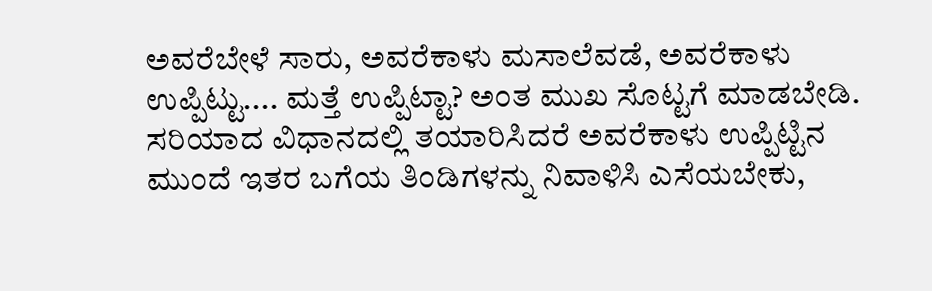ಅವರೆಬೇಳೆ ಸಾರು, ಅವರೆಕಾಳು ಮಸಾಲೆವಡೆ, ಅವರೆಕಾಳು ಉಪ್ಪಿಟ್ಟು.... ಮತ್ತೆ ಉಪ್ಪಿಟ್ಟಾ? ಅಂತ ಮುಖ ಸೊಟ್ಟಗೆ ಮಾಡಬೇಡಿ. ಸರಿಯಾದ ವಿಧಾನದಲ್ಲಿ ತಯಾರಿಸಿದರೆ ಅವರೆಕಾಳು ಉಪ್ಪಿಟ್ಟಿನ ಮುಂದೆ ಇತರ ಬಗೆಯ ತಿಂಡಿಗಳನ್ನು ನಿವಾಳಿಸಿ ಎಸೆಯಬೇಕು,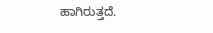ಹಾಗಿರುತ್ತದೆ.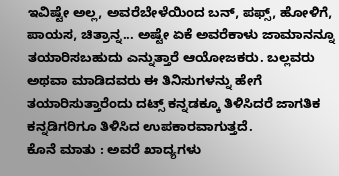ಇವಿಷ್ಟೇ ಅಲ್ಲ, ಅವರೆಬೇಳೆಯಿಂದ ಬನ್, ಪಫ್ಸ್, ಹೋಳಿಗೆ, ಪಾಯಸ, ಚಿತ್ರಾನ್ನ... ಅಷ್ಟೇ ಏಕೆ ಅವರೆಕಾಳು ಜಾಮಾನನ್ನೂ ತಯಾರಿಸಬಹುದು ಎನ್ನುತ್ತಾರೆ ಆಯೋಜಕರು. ಬಲ್ಲವರು ಅಥವಾ ಮಾಡಿದವರು ಈ ತಿನಿಸುಗಳನ್ನು ಹೇಗೆ ತಯಾರಿಸುತ್ತಾರೆಂದು ದಟ್ಸ್ ಕನ್ನಡಕ್ಕೂ ತಿಳಿಸಿದರೆ ಜಾಗತಿಕ ಕನ್ನಡಿಗರಿಗೂ ತಿಳಿಸಿದ ಉಪಕಾರವಾಗುತ್ತದೆ.
ಕೊನೆ ಮಾತು : ಅವರೆ ಖಾದ್ಯಗಳು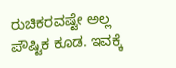ರುಚಿಕರವಷ್ಟೇ ಅಲ್ಲ ಪೌಷ್ಟಿಕ ಕೂಡ. ಇವಕ್ಕೆ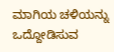ಮಾಗಿಯ ಚಳಿಯನ್ನು ಒದ್ದೋಡಿಸುವ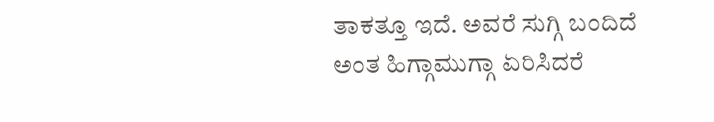ತಾಕತ್ತೂ ಇದೆ. ಅವರೆ ಸುಗ್ಗಿ ಬಂದಿದೆ ಅಂತ ಹಿಗ್ಗಾಮುಗ್ಗಾ ಏರಿಸಿದರೆ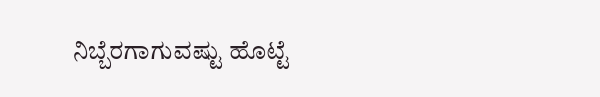ನಿಬ್ಬೆರಗಾಗುವಷ್ಟು ಹೊಟ್ಟೆ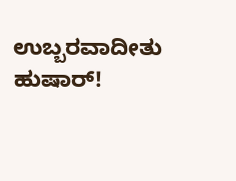ಉಬ್ಬರವಾದೀತು ಹುಷಾರ್!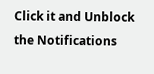Click it and Unblock the Notifications